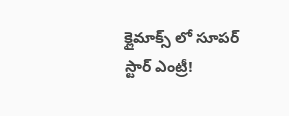క్లైమాక్స్ లో సూపర్ స్టార్ ఎంట్రీ!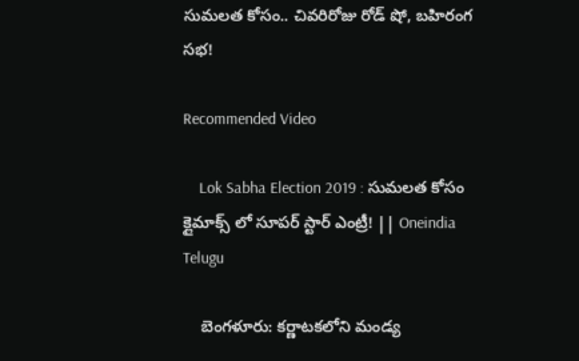సుమలత కోసం.. చివరిరోజు రోడ్ షో, బహిరంగ సభ!

Recommended Video

    Lok Sabha Election 2019 : సుమలత కోసం క్లైమాక్స్ లో సూపర్ స్టార్ ఎంట్రీ! || Oneindia Telugu

    బెంగళూరు: కర్ణాటకలోని మండ్య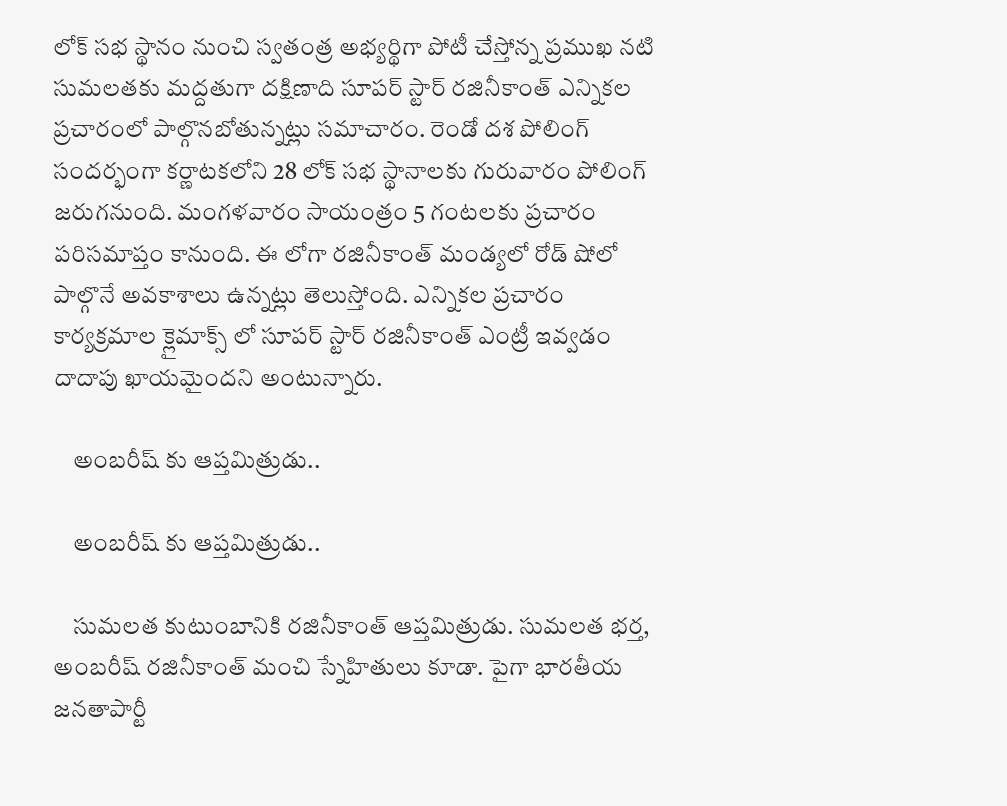లోక్ సభ స్థానం నుంచి స్వతంత్ర అభ్యర్థిగా పోటీ చేస్తోన్న ప్రముఖ నటి సుమలతకు మద్దతుగా దక్షిణాది సూపర్ స్టార్ రజినీకాంత్ ఎన్నికల ప్రచారంలో పాల్గొనబోతున్నట్లు సమాచారం. రెండో దశ పోలింగ్ సందర్భంగా కర్ణాటకలోని 28 లోక్ సభ స్థానాలకు గురువారం పోలింగ్ జరుగనుంది. మంగళవారం సాయంత్రం 5 గంటలకు ప్రచారం పరిసమాప్తం కానుంది. ఈ లోగా రజినీకాంత్ మండ్యలో రోడ్ షోలో పాల్గొనే అవకాశాలు ఉన్నట్లు తెలుస్తోంది. ఎన్నికల ప్రచారం కార్యక్రమాల క్లైమాక్స్ లో సూపర్ స్టార్ రజినీకాంత్ ఎంట్రీ ఇవ్వడం దాదాపు ఖాయమైందని అంటున్నారు.

    అంబరీష్ కు ఆప్తమిత్రుడు..

    అంబరీష్ కు ఆప్తమిత్రుడు..

    సుమలత కుటుంబానికి రజినీకాంత్ ఆప్తమిత్రుడు. సుమలత భర్త, అంబరీష్ రజినీకాంత్ మంచి స్నేహితులు కూడా. పైగా భారతీయ జనతాపార్టీ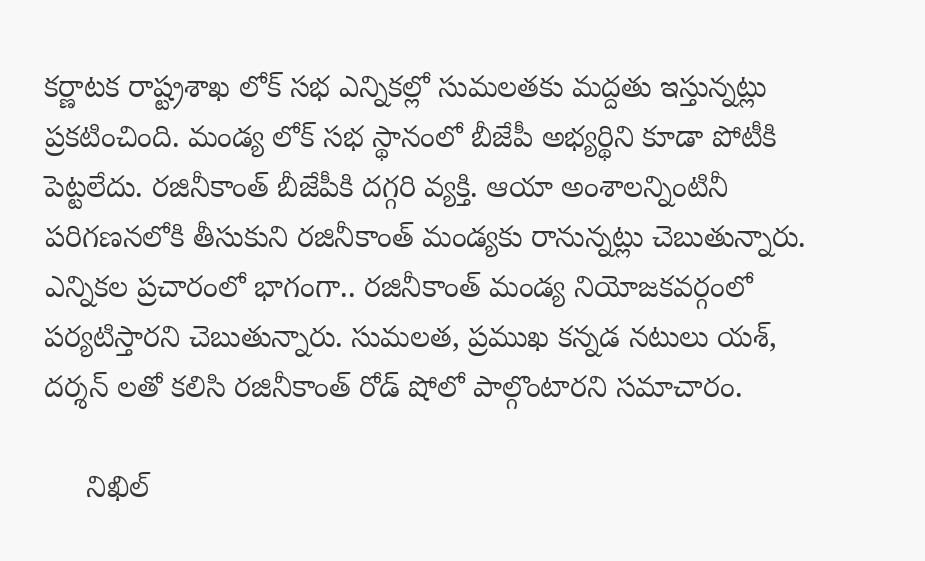కర్ణాటక రాష్ట్రశాఖ లోక్ సభ ఎన్నికల్లో సుమలతకు మద్దతు ఇస్తున్నట్లు ప్రకటించింది. మండ్య లోక్ సభ స్థానంలో బీజేపీ అభ్యర్థిని కూడా పోటీకి పెట్టలేదు. రజినీకాంత్ బీజేపీకి దగ్గరి వ్యక్తి. ఆయా అంశాలన్నింటినీ పరిగణనలోకి తీసుకుని రజినీకాంత్ మండ్యకు రానున్నట్లు చెబుతున్నారు. ఎన్నికల ప్రచారంలో భాగంగా.. రజినీకాంత్ మండ్య నియోజకవర్గంలో పర్యటిస్తారని చెబుతున్నారు. సుమలత, ప్రముఖ కన్నడ నటులు యశ్, దర్శన్ లతో కలిసి రజినీకాంత్ రోడ్ షోలో పాల్గొంటారని సమాచారం.

     నిఖిల్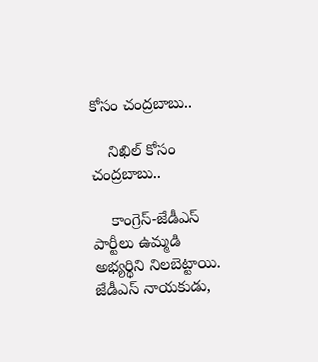కోసం చంద్రబాబు..

    నిఖిల్ కోసం చంద్రబాబు..

    కాంగ్రెస్-జేడీఎస్ పార్టీలు ఉమ్మడి అభ్యర్థిని నిలబెట్టాయి. జేడీఎస్ నాయకుడు,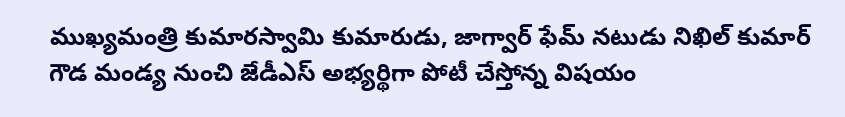ముఖ్యమంత్రి కుమారస్వామి కుమారుడు, జాగ్వార్ ఫేమ్ నటుడు నిఖిల్ కుమార్ గౌడ మండ్య నుంచి జేడీఎస్ అభ్యర్థిగా పోటీ చేస్తోన్న విషయం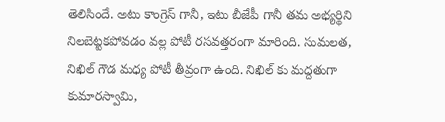తెలిసిందే. అటు కాంగ్రెస్ గానీ, ఇటు బీజేపీ గానీ తమ అభ్యర్థిని నిలబెట్టకపోవడం వల్ల పోటీ రసవత్తరంగా మారింది. సుమలత, నిఖిల్ గౌడ మధ్య పోటీ తీవ్రంగా ఉంది. నిఖిల్ కు మద్దతుగా కుమారస్వామి,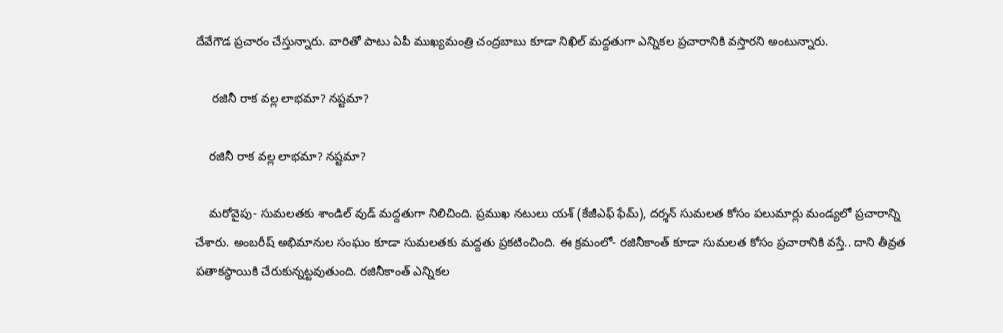దేవేగౌడ ప్రచారం చేస్తున్నారు. వారితో పాటు ఏపీ ముఖ్యమంత్రి చంద్రబాబు కూడా నిఖిల్ మద్దతుగా ఎన్నికల ప్రచారానికి వస్తారని అంటున్నారు.

     రజినీ రాక వల్ల లాభమా? నష్టమా?

    రజినీ రాక వల్ల లాభమా? నష్టమా?

    మరోవైపు- సుమలతకు శాండిల్ వుడ్ మద్దతుగా నిలిచింది. ప్రముఖ నటులు యశ్ (కేజీఎఫ్ ఫేమ్), దర్శన్ సుమలత కోసం పలుమార్లు మండ్యలో ప్రచారాన్ని చేశారు. అంబరీష్ అభిమానుల సంఘం కూడా సుమలతకు మద్దతు ప్రకటించింది. ఈ క్రమంలో- రజినీకాంత్ కూడా సుమలత కోసం ప్రచారానికి వస్తే.. దాని తీవ్రత పతాకస్థాయికి చేరుకున్నట్టవుతుంది. రజినీకాంత్ ఎన్నికల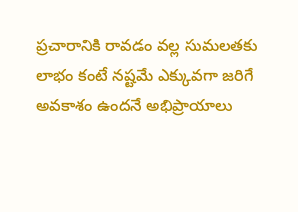ప్రచారానికి రావడం వల్ల సుమలతకు లాభం కంటే నష్టమే ఎక్కువగా జరిగే అవకాశం ఉందనే అభిప్రాయాలు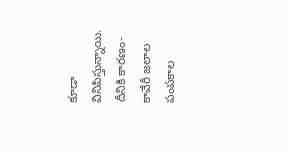కూడా వినిపిస్తున్నాయి. దీనికి కారణం- కావేరీ జలాల పంపకాల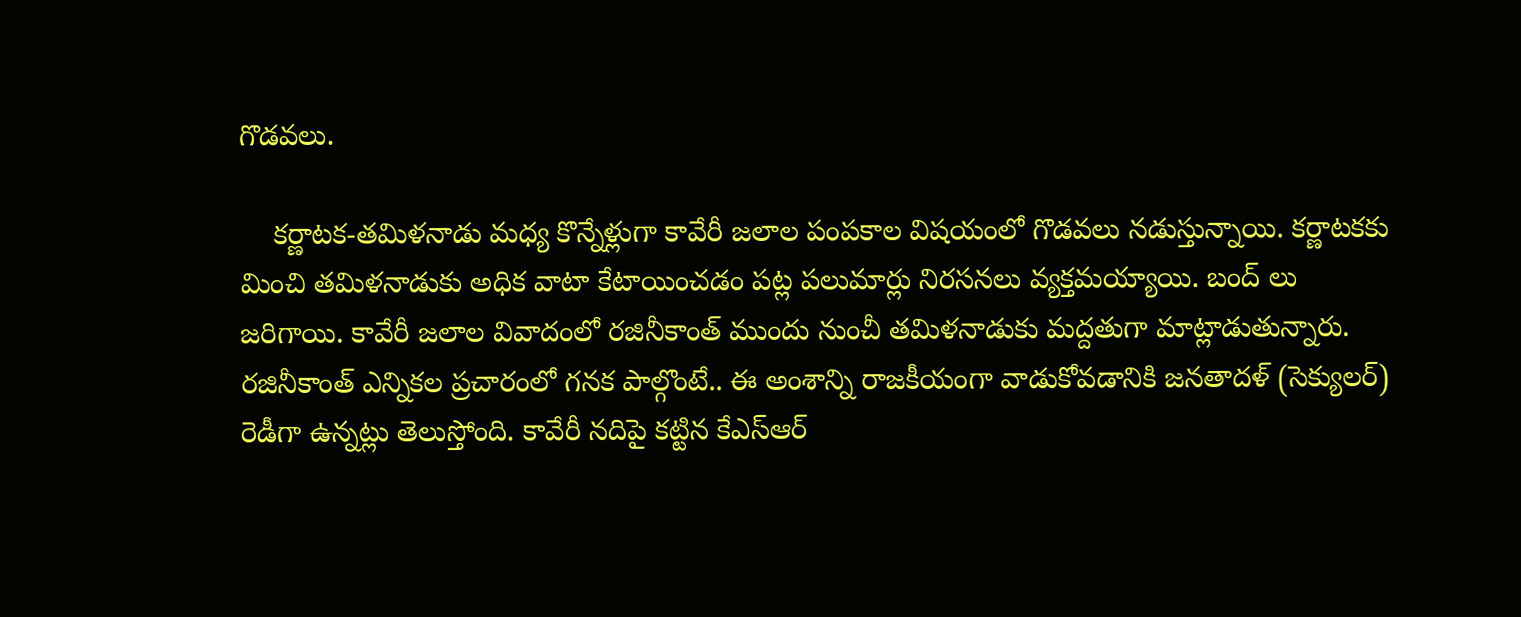గొడవలు.

    కర్ణాటక-తమిళనాడు మధ్య కొన్నేళ్లుగా కావేరీ జలాల పంపకాల విషయంలో గొడవలు నడుస్తున్నాయి. కర్ణాటకకు మించి తమిళనాడుకు అధిక వాటా కేటాయించడం పట్ల పలుమార్లు నిరసనలు వ్యక్తమయ్యాయి. బంద్ లు జరిగాయి. కావేరీ జలాల వివాదంలో రజినీకాంత్ ముందు నుంచీ తమిళనాడుకు మద్దతుగా మాట్లాడుతున్నారు. రజినీకాంత్ ఎన్నికల ప్రచారంలో గనక పాల్గొంటే.. ఈ అంశాన్ని రాజకీయంగా వాడుకోవడానికి జనతాదళ్ (సెక్యులర్) రెడీగా ఉన్నట్లు తెలుస్తోంది. కావేరీ నదిపై కట్టిన కేఎస్ఆర్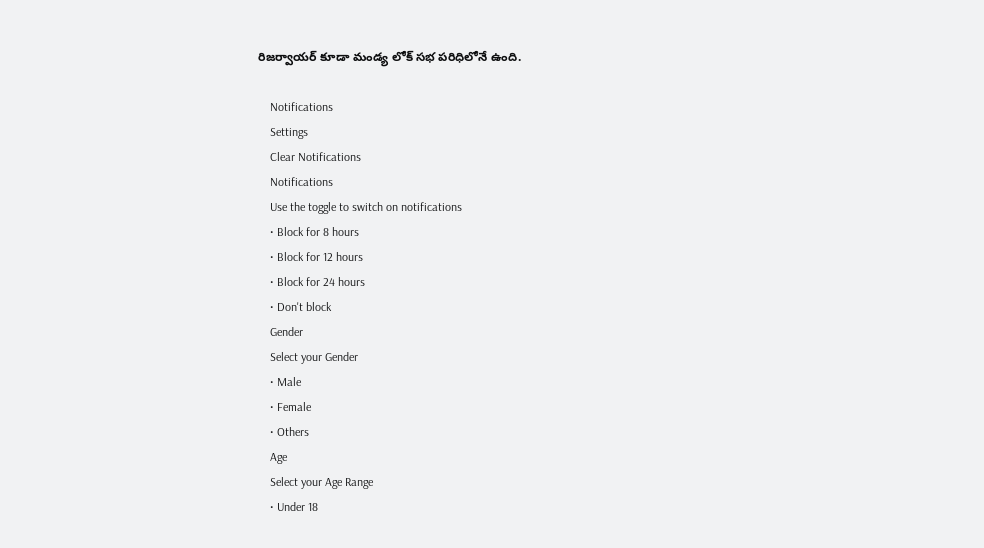రిజర్వాయర్ కూడా మండ్య లోక్ సభ పరిధిలోనే ఉంది.

    Notifications
    Settings
    Clear Notifications
    Notifications
    Use the toggle to switch on notifications
    • Block for 8 hours
    • Block for 12 hours
    • Block for 24 hours
    • Don't block
    Gender
    Select your Gender
    • Male
    • Female
    • Others
    Age
    Select your Age Range
    • Under 18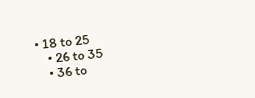• 18 to 25
    • 26 to 35
    • 36 to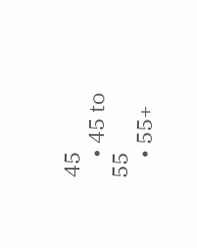45
    • 45 to 55
    • 55+